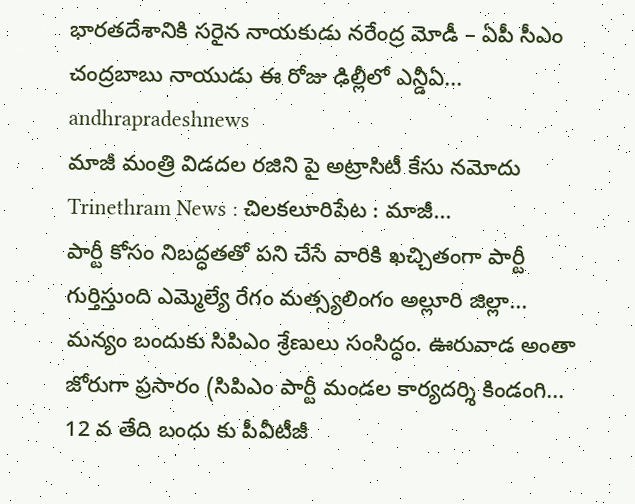భారతదేశానికి సరైన నాయకుడు నరేంద్ర మోడీ – ఏపీ సీఎం చంద్రబాబు నాయుడు ఈ రోజు ఢిల్లీలో ఎన్డీఏ...
andhrapradeshnews
మాజీ మంత్రి విడదల రజిని పై అట్రాసిటీ కేసు నమోదు Trinethram News : చిలకలూరిపేట : మాజీ...
పార్టీ కోసం నిబద్ధతతో పని చేసే వారికి ఖచ్చితంగా పార్టీ గుర్తిస్తుంది ఎమ్మెల్యే రేగం మత్స్యలింగం అల్లూరి జిల్లా...
మన్యం బందుకు సిపిఎం శ్రేణులు సంసిద్ధం. ఊరువాడ అంతా జోరుగా ప్రసారం (సిపిఎం పార్టీ మండల కార్యదర్శి కిండంగి...
12 వ తేది బంధు కు పీవీటీజీ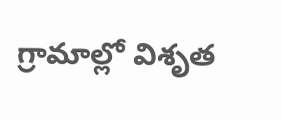గ్రామాల్లో విశృత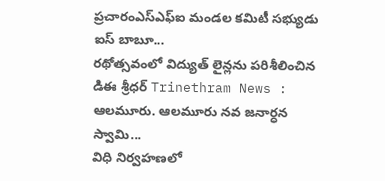ప్రచారంఎస్ఎఫ్ఐ మండల కమిటీ సభ్యుడు ఐస్ బాబూ...
రథోత్సవంలో విద్యుత్ లైన్లను పరిశీలించిన డిఈ శ్రీధర్ Trinethram News : ఆలమూరు. ఆలమూరు నవ జనార్ధన స్వామి...
విధి నిర్వహణలో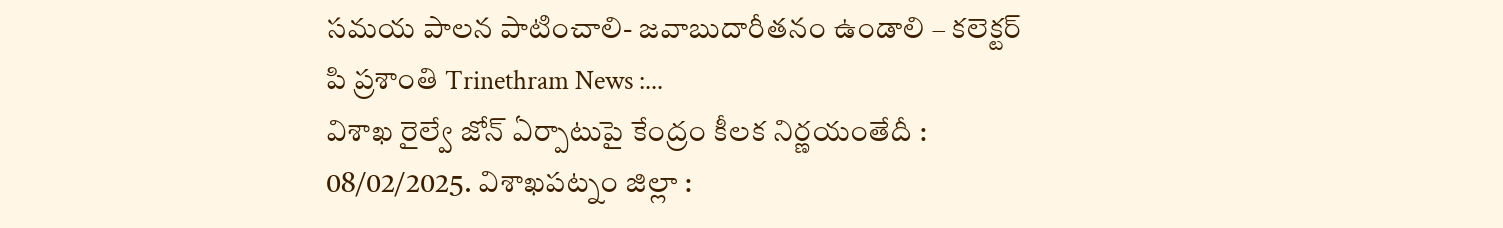సమయ పాలన పాటించాలి- జవాబుదారీతనం ఉండాలి – కలెక్టర్ పి ప్రశాంతి Trinethram News :...
విశాఖ రైల్వే జోన్ ఏర్పాటుపై కేంద్రం కీలక నిర్ణయంతేదీ : 08/02/2025. విశాఖపట్నం జిల్లా :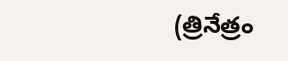(త్రినేత్రం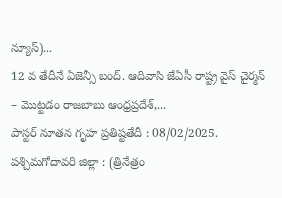న్యూస్)...
12 వ తేదీనే ఏజెన్సీ బంద్. ఆదివాసి జేఏసీ రాష్ట్ర వైస్ చైర్మన్ – మొట్టడం రాజబాబు ఆంధ్రప్రదేశ్,...
పాస్టర్ నూతన గృహ ప్రతిష్టతేదీ : 08/02/2025. పశ్చిమగోదావరి జిల్లా : (త్రినేత్రం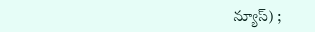న్యూస్) ;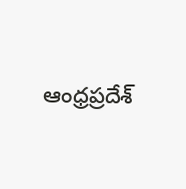ఆంధ్రప్రదేశ్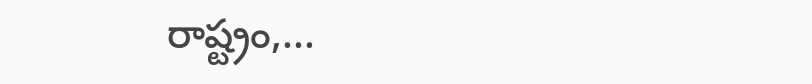రాష్ట్రం,...